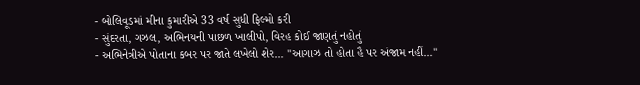- બોલિવૂડમાં મીના કુમારીએ 33 વર્ષ સુધી ફિલ્મો કરી
- સુંદરતા, ગઝલ, અભિનયની પાછળ ખાલીપો, વિરહ કોઈ જાણતું નહોતું
- અભિનેત્રીએ પોતાના કબર પર જાતે લખેલો શેર... ''આગાઝ તો હોતા હૈ પર અંજામ નહીં...''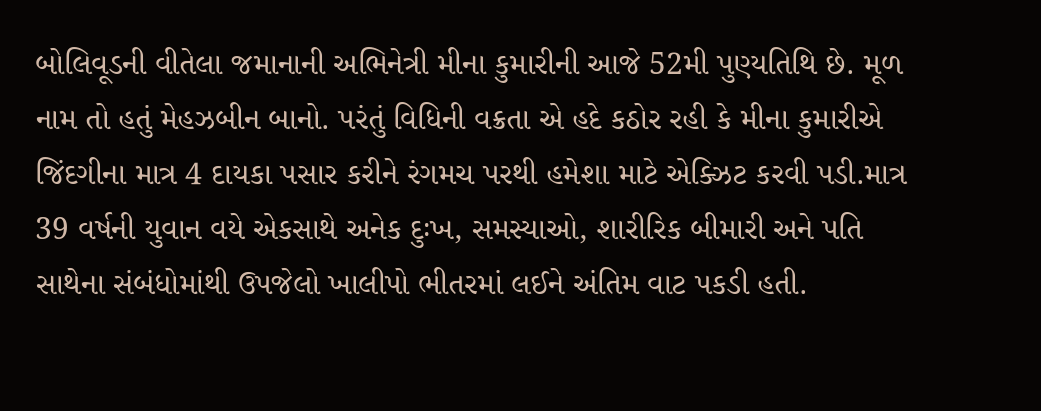બોલિવૂડની વીતેલા જમાનાની અભિનેત્રી મીના કુમારીની આજે 52મી પુણ્યતિથિ છે. મૂળ નામ તો હતું મેહઝબીન બાનો. પરંતું વિધિની વક્રતા એ હદે કઠોર રહી કે મીના કુમારીએ જિંદગીના માત્ર 4 દાયકા પસાર કરીને રંગમચ પરથી હમેશા માટે એક્ઝિટ કરવી પડી.માત્ર 39 વર્ષની યુવાન વયે એકસાથે અનેક દુઃખ, સમસ્યાઓ, શારીરિક બીમારી અને પતિ સાથેના સંબંધોમાંથી ઉપજેલો ખાલીપો ભીતરમાં લઈને અંતિમ વાટ પકડી હતી.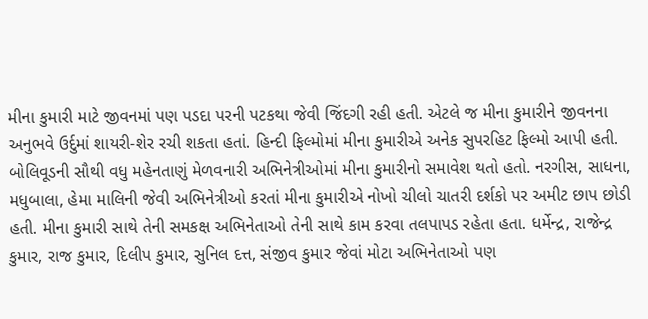મીના કુમારી માટે જીવનમાં પણ પડદા પરની પટકથા જેવી જિંદગી રહી હતી. એટલે જ મીના કુમારીને જીવનના અનુભવે ઉર્દુમાં શાયરી-શેર રચી શકતા હતાં. હિન્દી ફિલ્મોમાં મીના કુમારીએ અનેક સુપરહિટ ફિલ્મો આપી હતી. બોલિવૂડની સૌથી વધુ મહેનતાણું મેળવનારી અભિનેત્રીઓમાં મીના કુમારીનો સમાવેશ થતો હતો. નરગીસ, સાધના, મધુબાલા, હેમા માલિની જેવી અભિનેત્રીઓ કરતાં મીના કુમારીએ નોખો ચીલો ચાતરી દર્શકો પર અમીટ છાપ છોડી હતી. મીના કુમારી સાથે તેની સમકક્ષ અભિનેતાઓ તેની સાથે કામ કરવા તલપાપડ રહેતા હતા. ધર્મેન્દ્ર, રાજેન્દ્ર કુમાર, રાજ કુમાર, દિલીપ કુમાર, સુનિલ દત્ત, સંજીવ કુમાર જેવાં મોટા અભિનેતાઓ પણ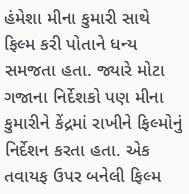હંમેશા મીના કુમારી સાથે ફિલ્મ કરી પોતાને ધન્ય સમજતા હતા. જ્યારે મોટા ગજાના નિર્દેશકો પણ મીના કુમારીને કેંદ્રમાં રાખીને ફિલ્મોનું નિર્દેશન કરતા હતા. એક તવાયફ ઉપર બનેલી ફિલ્મ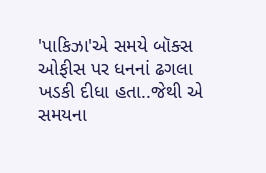'પાકિઝા'એ સમયે બૉક્સ ઓફીસ પર ધનનાં ઢગલા ખડકી દીધા હતા..જેથી એ સમયના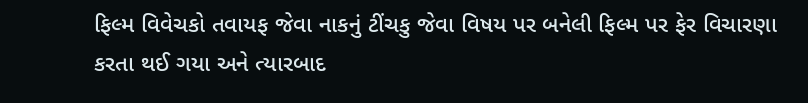ફિલ્મ વિવેચકો તવાયફ જેવા નાકનું ટીંચકુ જેવા વિષય પર બનેલી ફિલ્મ પર ફેર વિચારણા કરતા થઈ ગયા અને ત્યારબાદ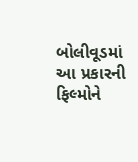બોલીવૂડમાં આ પ્રકારની ફિલ્મોને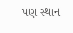પણ સ્થાન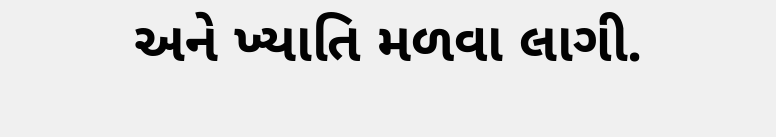અને ખ્યાતિ મળવા લાગી.